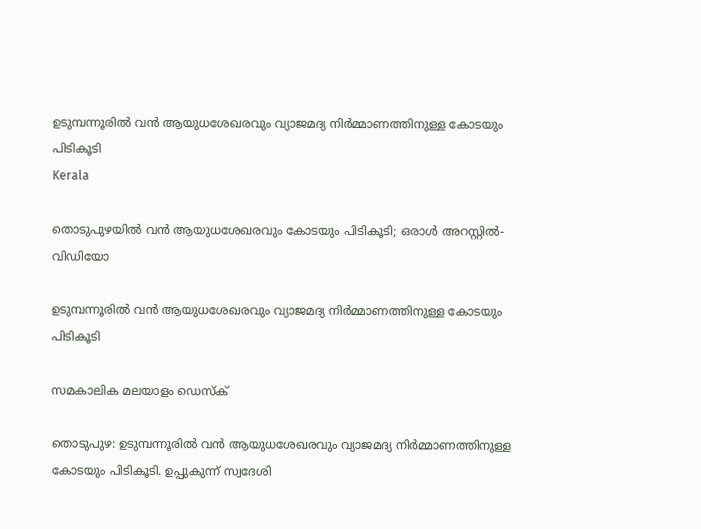ഉടുമ്പന്നൂരില്‍ വന്‍ ആയുധശേഖരവും വ്യാജമദ്യ നിര്‍മ്മാണത്തിനുള്ള കോടയും പിടികൂടി
Kerala

തൊടുപുഴയില്‍ വന്‍ ആയുധശേഖരവും കോടയും പിടികൂടി; ഒരാള്‍ അറസ്റ്റില്‍- വിഡിയോ

ഉടുമ്പന്നൂരില്‍ വന്‍ ആയുധശേഖരവും വ്യാജമദ്യ നിര്‍മ്മാണത്തിനുള്ള കോടയും പിടികൂടി

സമകാലിക മലയാളം ഡെസ്ക്

തൊടുപുഴ: ഉടുമ്പന്നൂരില്‍ വന്‍ ആയുധശേഖരവും വ്യാജമദ്യ നിര്‍മ്മാണത്തിനുള്ള കോടയും പിടികൂടി. ഉപ്പുകുന്ന് സ്വദേശി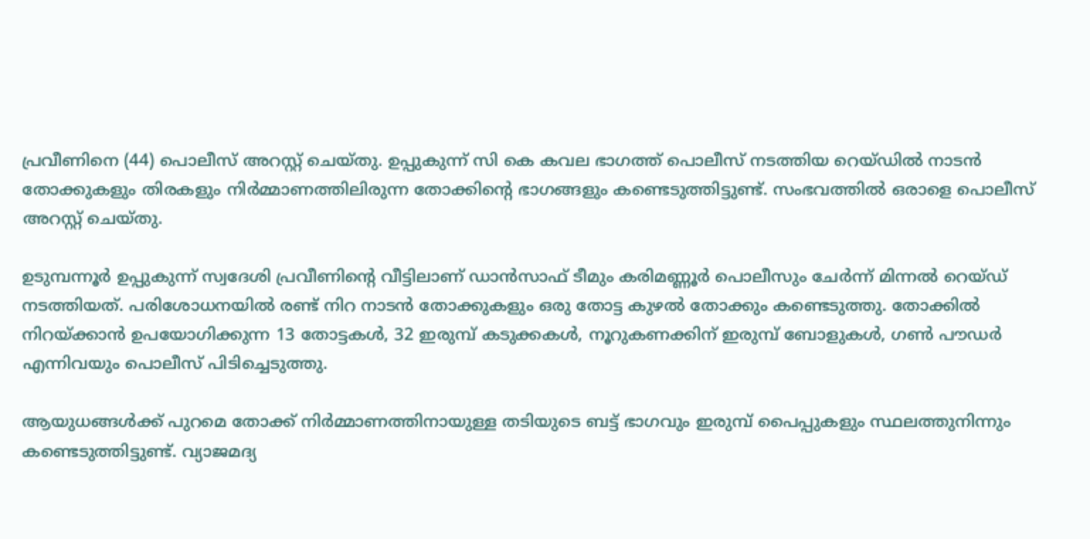പ്രവീണിനെ (44) പൊലീസ് അറസ്റ്റ് ചെയ്തു. ഉപ്പുകുന്ന് സി കെ കവല ഭാഗത്ത് പൊലീസ് നടത്തിയ റെയ്ഡില്‍ നാടന്‍ തോക്കുകളും തിരകളും നിര്‍മ്മാണത്തിലിരുന്ന തോക്കിന്റെ ഭാഗങ്ങളും കണ്ടെടുത്തിട്ടുണ്ട്. സംഭവത്തില്‍ ഒരാളെ പൊലീസ് അറസ്റ്റ് ചെയ്തു.

ഉടുമ്പന്നൂര്‍ ഉപ്പുകുന്ന് സ്വദേശി പ്രവീണിന്റെ വീട്ടിലാണ് ഡാന്‍സാഫ് ടീമും കരിമണ്ണൂര്‍ പൊലീസും ചേര്‍ന്ന് മിന്നല്‍ റെയ്ഡ് നടത്തിയത്. പരിശോധനയില്‍ രണ്ട് നിറ നാടന്‍ തോക്കുകളും ഒരു തോട്ട കുഴല്‍ തോക്കും കണ്ടെടുത്തു. തോക്കില്‍ നിറയ്ക്കാന്‍ ഉപയോഗിക്കുന്ന 13 തോട്ടകള്‍, 32 ഇരുമ്പ് കടുക്കകള്‍, നൂറുകണക്കിന് ഇരുമ്പ് ബോളുകള്‍, ഗണ്‍ പൗഡര്‍ എന്നിവയും പൊലീസ് പിടിച്ചെടുത്തു.

ആയുധങ്ങള്‍ക്ക് പുറമെ തോക്ക് നിര്‍മ്മാണത്തിനായുള്ള തടിയുടെ ബട്ട് ഭാഗവും ഇരുമ്പ് പൈപ്പുകളും സ്ഥലത്തുനിന്നും കണ്ടെടുത്തിട്ടുണ്ട്. വ്യാജമദ്യ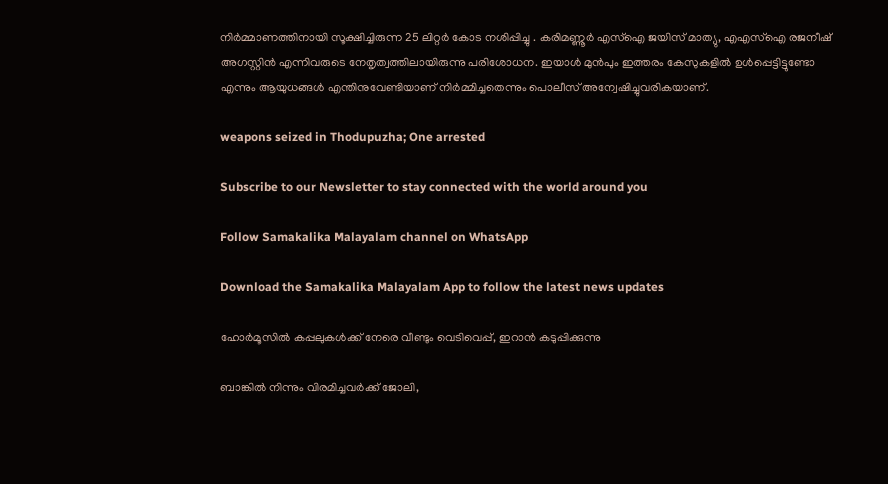നിര്‍മ്മാണത്തിനായി സൂക്ഷിച്ചിരുന്ന 25 ലിറ്റര്‍ കോട നശിപ്പിച്ചു . കരിമണ്ണൂര്‍ എസ്‌ഐ ജയിസ് മാത്യു, എഎസ്‌ഐ രജനീഷ് അഗസ്റ്റിന്‍ എന്നിവരുടെ നേതൃത്വത്തിലായിരുന്നു പരിശോധന. ഇയാള്‍ മുന്‍പും ഇത്തരം കേസുകളില്‍ ഉള്‍പ്പെട്ടിട്ടുണ്ടോ എന്നും ആയുധങ്ങള്‍ എന്തിനുവേണ്ടിയാണ് നിര്‍മ്മിച്ചതെന്നും പൊലീസ് അന്വേഷിച്ചുവരികയാണ്.

weapons seized in Thodupuzha; One arrested

Subscribe to our Newsletter to stay connected with the world around you

Follow Samakalika Malayalam channel on WhatsApp

Download the Samakalika Malayalam App to follow the latest news updates

ഹോര്‍മൂസില്‍ കപ്പലുകള്‍ക്ക് നേരെ വീണ്ടും വെടിവെപ്പ്, ഇറാന്‍ കടുപ്പിക്കുന്നു

ബാങ്കിൽ നിന്നും വിരമിച്ചവർക്ക് ജോലി,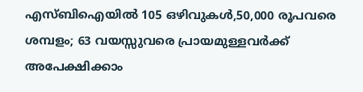എസ്ബിഐയിൽ 105 ഒഴിവുകൾ,50,000 രൂപവരെ ശമ്പളം; 63 വയസ്സുവരെ പ്രായമുള്ളവർക്ക് അപേക്ഷിക്കാം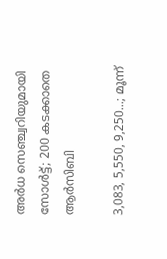അര്‍ധ സെഞ്ച്വറിയുമായി സോള്‍ട്ട്; 200 കടക്കാതെ ആര്‍സിബി

3,083, 5,550, 9,250...; മൂന്ന്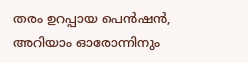തരം ഉറപ്പായ പെന്‍ഷന്‍, അറിയാം ഓരോന്നിനും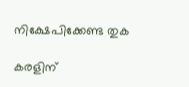നിക്ഷേപിക്കേണ്ട തുക

കരളിന്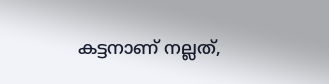കട്ടനാണ് നല്ലത്,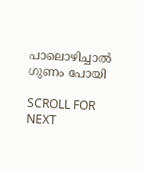പാലൊഴിച്ചാൽ ഗുണം പോയി

SCROLL FOR NEXT